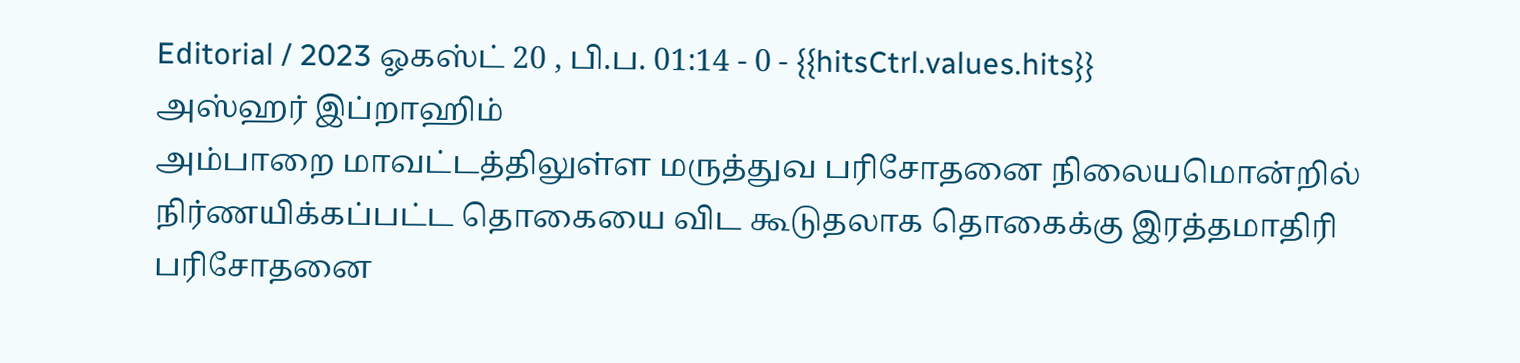Editorial / 2023 ஓகஸ்ட் 20 , பி.ப. 01:14 - 0 - {{hitsCtrl.values.hits}}
அஸ்ஹர் இப்றாஹிம்
அம்பாறை மாவட்டத்திலுள்ள மருத்துவ பரிசோதனை நிலையமொன்றில் நிர்ணயிக்கப்பட்ட தொகையை விட கூடுதலாக தொகைக்கு இரத்தமாதிரி பரிசோதனை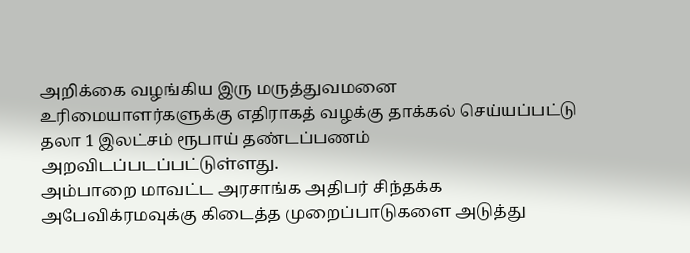அறிக்கை வழங்கிய இரு மருத்துவமனை உரிமையாளர்களுக்கு எதிராகத் வழக்கு தாக்கல் செய்யப்பட்டு தலா 1 இலட்சம் ரூபாய் தண்டப்பணம் அறவிடப்படப்பட்டுள்ளது.
அம்பாறை மாவட்ட அரசாங்க அதிபர் சிந்தக்க அபேவிக்ரமவுக்கு கிடைத்த முறைப்பாடுகளை அடுத்து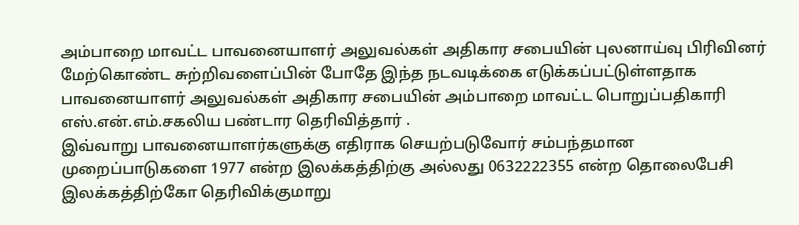அம்பாறை மாவட்ட பாவனையாளர் அலுவல்கள் அதிகார சபையின் புலனாய்வு பிரிவினர் மேற்கொண்ட சுற்றிவளைப்பின் போதே இந்த நடவடிக்கை எடுக்கப்பட்டுள்ளதாக பாவனையாளர் அலுவல்கள் அதிகார சபையின் அம்பாறை மாவட்ட பொறுப்பதிகாரி எஸ்.என்.எம்.சகலிய பண்டார தெரிவித்தார் .
இவ்வாறு பாவனையாளர்களுக்கு எதிராக செயற்படுவோர் சம்பந்தமான முறைப்பாடுகளை 1977 என்ற இலக்கத்திற்கு அல்லது 0632222355 என்ற தொலைபேசி இலக்கத்திற்கோ தெரிவிக்குமாறு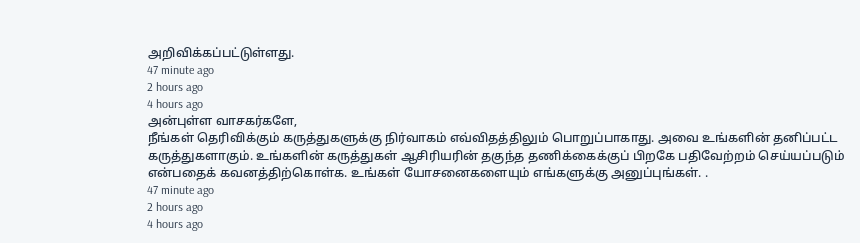அறிவிக்கப்பட்டுள்ளது.
47 minute ago
2 hours ago
4 hours ago
அன்புள்ள வாசகர்களே,
நீங்கள் தெரிவிக்கும் கருத்துகளுக்கு நிர்வாகம் எவ்விதத்திலும் பொறுப்பாகாது. அவை உங்களின் தனிப்பட்ட கருத்துகளாகும். உங்களின் கருத்துகள் ஆசிரியரின் தகுந்த தணிக்கைக்குப் பிறகே பதிவேற்றம் செய்யப்படும் என்பதைக் கவனத்திற்கொள்க. உங்கள் யோசனைகளையும் எங்களுக்கு அனுப்புங்கள். .
47 minute ago
2 hours ago
4 hours ago